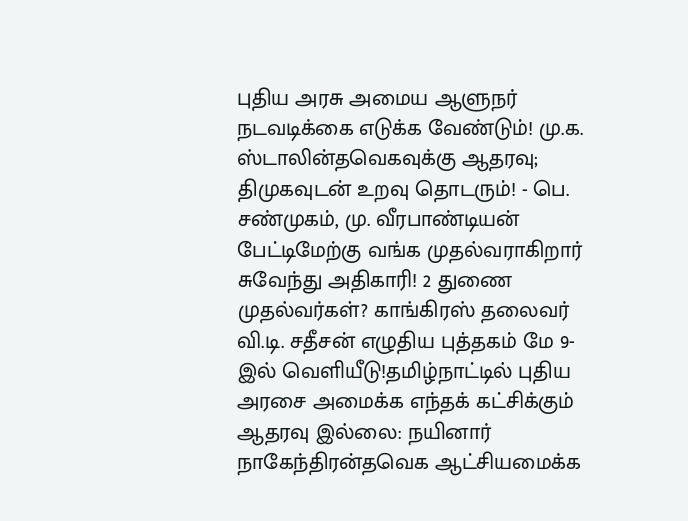புதிய அரசு அமைய ஆளுநர் நடவடிக்கை எடுக்க வேண்டும்! மு.க. ஸ்டாலின்தவெகவுக்கு ஆதரவு; திமுகவுடன் உறவு தொடரும்! - பெ. சண்முகம், மு. வீரபாண்டியன் பேட்டிமேற்கு வங்க முதல்வராகிறார் சுவேந்து அதிகாரி! 2 துணை முதல்வர்கள்? காங்கிரஸ் தலைவர் வி.டி. சதீசன் எழுதிய புத்தகம் மே 9-இல் வெளியீடு!தமிழ்நாட்டில் புதிய அரசை அமைக்க எந்தக் கட்சிக்கும் ஆதரவு இல்லை: நயினார் நாகேந்திரன்தவெக ஆட்சியமைக்க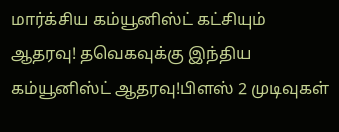மார்க்சிய கம்யூனிஸ்ட் கட்சியும் ஆதரவு! தவெகவுக்கு இந்திய கம்யூனிஸ்ட் ஆதரவு!பிளஸ் 2 முடிவுகள்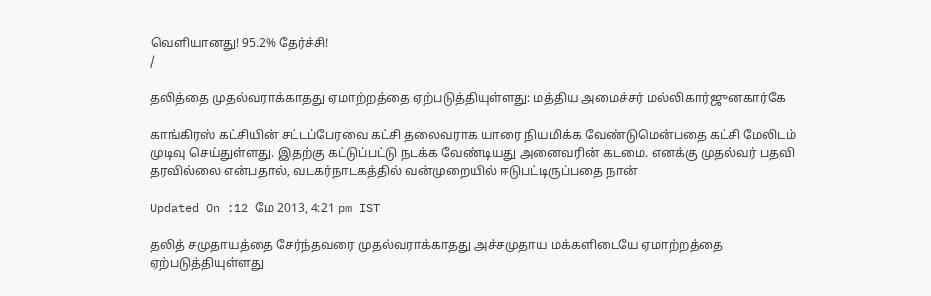வெளியானது! 95.2% தேர்ச்சி!
/

தலித்தை முதல்வராக்காதது ஏமாற்றத்தை ஏற்படுத்தியுள்ளது: மத்திய அமைச்சர் மல்லிகார்ஜுனகார்கே

காங்கிரஸ் கட்சியின் சட்டப்பேரவை கட்சி தலைவராக யாரை நியமிக்க வேண்டுமென்பதை கட்சி மேலிடம் முடிவு செய்துள்ளது. இதற்கு கட்டுப்பட்டு நடக்க வேண்டியது அனைவரின் கடமை. எனக்கு முதல்வர் பதவி தரவில்லை என்பதால், வடகர்நாடகத்தில் வன்முறையில் ஈடுபட்டிருப்பதை நான்

Updated On :12 மே 2013, 4:21 pm IST

தலித் சமுதாயத்தை சேர்ந்தவரை முதல்வராக்காதது அச்சமுதாய மக்களிடையே ஏமாற்றத்தை ஏற்படுத்தியுள்ளது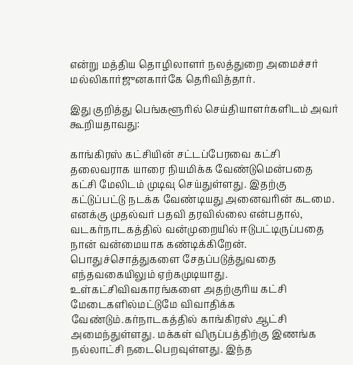என்று மத்திய தொழிலாளர் நலத்துறை அமைச்சர் மல்லிகார்ஜுனகார்கே தெரிவித்தார்.

இது குறித்து பெங்களூரில் செய்தியாளர்களிடம் அவர் கூறியதாவது:

காங்கிரஸ் கட்சியின் சட்டப்பேரவை கட்சி தலைவராக யாரை நியமிக்க வேண்டுமென்பதை கட்சி மேலிடம் முடிவு செய்துள்ளது. இதற்கு கட்டுப்பட்டு நடக்க வேண்டியது அனைவரின் கடமை. எனக்கு முதல்வர் பதவி தரவில்லை என்பதால், வடகர்நாடகத்தில் வன்முறையில் ஈடுபட்டிருப்பதை நான் வன்மையாக கண்டிக்கிறேன். பொதுச்சொத்துகளை சேதப்படுத்துவதை எந்தவகையிலும் ஏற்கமுடியாது. உள்கட்சிவிவகாரங்களை அதற்குரிய கட்சி மேடைகளில்மட்டுமே விவாதிக்க வேண்டும்.கர்நாடகத்தில் காங்கிரஸ் ஆட்சி அமைந்துள்ளது. மக்கள் விருப்பத்திற்கு இணங்க நல்லாட்சி நடைபெறவுள்ளது. இந்த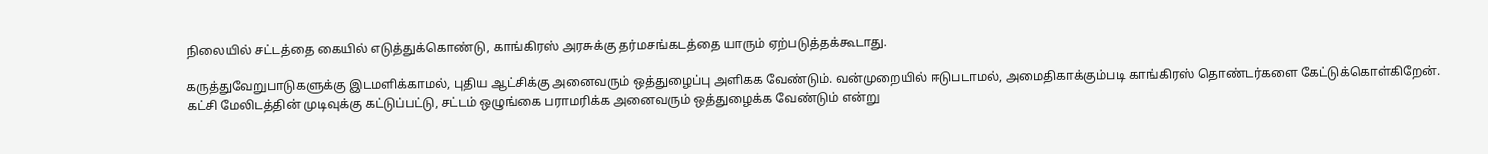நிலையில் சட்டத்தை கையில் எடுத்துக்கொண்டு, காங்கிரஸ் அரசுக்கு தர்மசங்கடத்தை யாரும் ஏற்படுத்தக்கூடாது.

கருத்துவேறுபாடுகளுக்கு இடமளிக்காமல், புதிய ஆட்சிக்கு அனைவரும் ஒத்துழைப்பு அளிகக வேண்டும். வன்முறையில் ஈடுபடாமல், அமைதிகாக்கும்படி காங்கிரஸ் தொண்டர்களை கேட்டுக்கொள்கிறேன். கட்சி மேலிடத்தின் முடிவுக்கு கட்டுப்பட்டு, சட்டம் ஒழுங்கை பராமரிக்க அனைவரும் ஒத்துழைக்க வேண்டும் என்று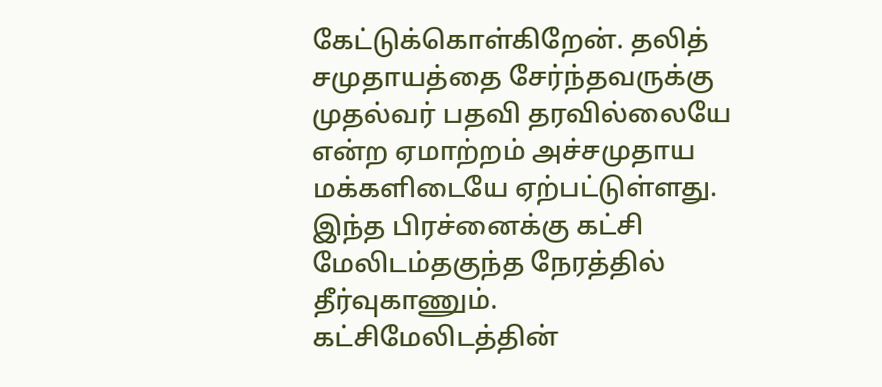கேட்டுக்கொள்கிறேன். தலித் சமுதாயத்தை சேர்ந்தவருக்கு முதல்வர் பதவி தரவில்லையே என்ற ஏமாற்றம் அச்சமுதாய மக்களிடையே ஏற்பட்டுள்ளது. இந்த பிரச்னைக்கு கட்சி மேலிடம்தகுந்த நேரத்தில் தீர்வுகாணும். கட்சிமேலிடத்தின்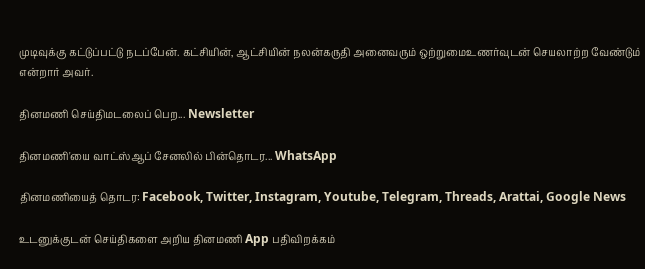முடிவுக்கு கட்டுப்பட்டு நடப்பேன். கட்சியின், ஆட்சியின் நலன்கருதி அனைவரும் ஒற்றுமைஉணர்வுடன் செயலாற்ற வேண்டும் என்றார் அவர்.

தினமணி செய்திமடலைப் பெற... Newsletter

தினமணி'யை வாட்ஸ்ஆப் சேனலில் பின்தொடர... WhatsApp

தினமணியைத் தொடர: Facebook, Twitter, Instagram, Youtube, Telegram, Threads, Arattai, Google News

உடனுக்குடன் செய்திகளை அறிய தினமணி App பதிவிறக்கம்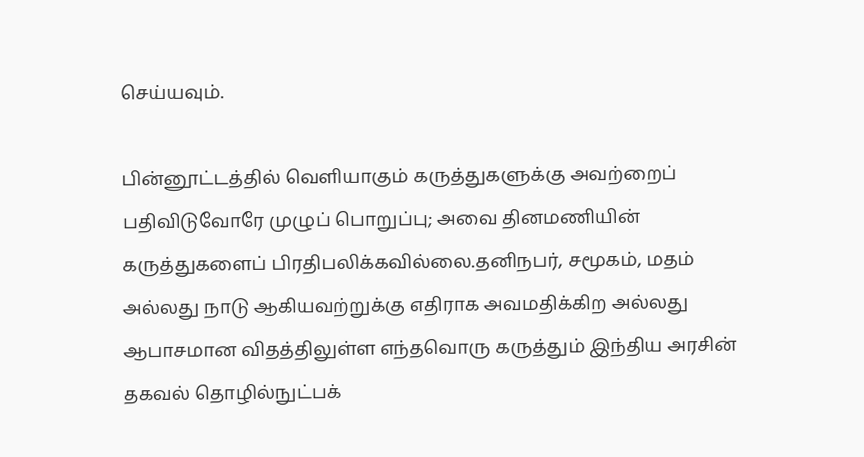செய்யவும்.

பின்னூட்டத்தில் வெளியாகும் கருத்துகளுக்கு அவற்றைப் பதிவிடுவோரே முழுப் பொறுப்பு; அவை தினமணியின் கருத்துகளைப் பிரதிபலிக்கவில்லை.தனிநபர், சமூகம், மதம் அல்லது நாடு ஆகியவற்றுக்கு எதிராக அவமதிக்கிற அல்லது ஆபாசமான விதத்திலுள்ள எந்தவொரு கருத்தும் இந்திய அரசின் தகவல் தொழில்நுட்பக்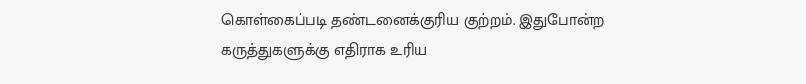கொள்கைப்படி தண்டனைக்குரிய குற்றம். இதுபோன்ற கருத்துகளுக்கு எதிராக உரிய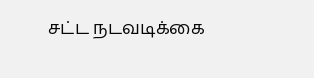சட்ட நடவடிக்கை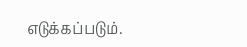எடுக்கப்படும்.